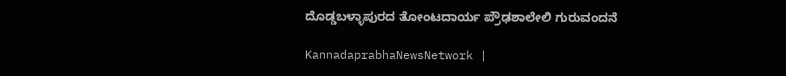ದೊಡ್ಡಬಳ್ಳಾಪುರದ ತೋಂಟದಾರ್ಯ ಪ್ರೌಢಶಾಲೇಲಿ ಗುರುವಂದನೆ

KannadaprabhaNewsNetwork |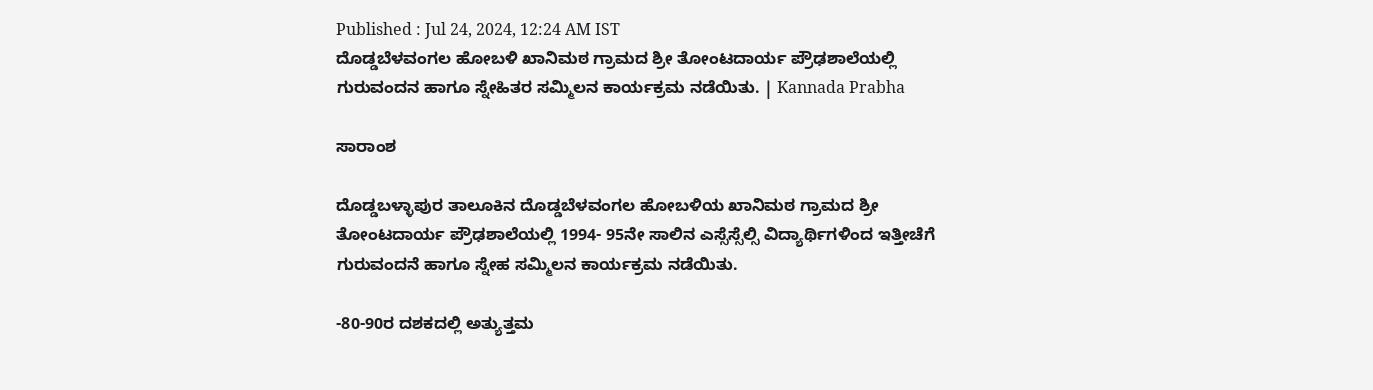Published : Jul 24, 2024, 12:24 AM IST
ದೊಡ್ಡಬೆಳವಂಗಲ ಹೋಬಳಿ ಖಾನಿಮಠ ಗ್ರಾಮದ ಶ್ರೀ ತೋಂಟದಾರ್ಯ ಪ್ರೌಢಶಾಲೆಯಲ್ಲಿ ಗುರುವಂದನ ಹಾಗೂ ಸ್ನೇಹಿತರ ಸಮ್ಮಿಲನ ಕಾರ್ಯಕ್ರಮ ನಡೆಯಿತು. | Kannada Prabha

ಸಾರಾಂಶ

ದೊಡ್ಡಬಳ್ಳಾಪುರ ತಾಲೂಕಿನ ದೊಡ್ಡಬೆಳವಂಗಲ ಹೋಬಳಿಯ ಖಾನಿಮಠ ಗ್ರಾಮದ ಶ್ರೀ ತೋಂಟದಾರ್ಯ ಪ್ರೌಢಶಾಲೆಯಲ್ಲಿ 1994- 95ನೇ ಸಾಲಿನ ‌ಎಸ್ಸೆಸ್ಸೆಲ್ಸಿ ವಿದ್ಯಾರ್ಥಿಗಳಿಂದ ಇತ್ತೀಚೆಗೆ ಗುರುವಂದನೆ ಹಾಗೂ ಸ್ನೇಹ ಸಮ್ಮಿಲನ ಕಾರ್ಯಕ್ರಮ ನಡೆಯಿತು.

-80-90ರ ದಶಕದಲ್ಲಿ ಅತ್ಯುತ್ತಮ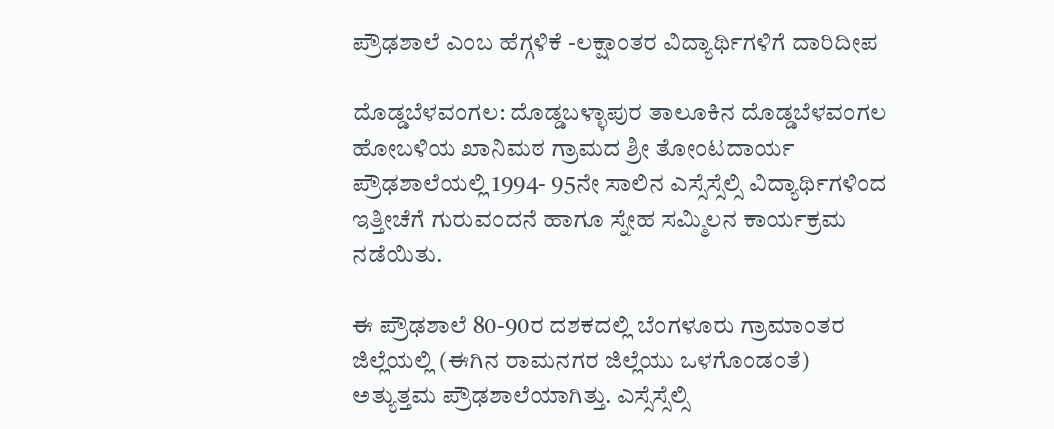ಪ್ರೌಢಶಾಲೆ ಎಂಬ ಹೆಗ್ಗಳಿಕೆ -ಲಕ್ಷಾಂತರ ವಿದ್ಯಾರ್ಥಿಗಳಿಗೆ ದಾರಿದೀಪ

ದೊಡ್ಡಬೆಳವಂಗಲ: ದೊಡ್ಡಬಳ್ಳಾಪುರ ತಾಲೂಕಿನ ದೊಡ್ಡಬೆಳವಂಗಲ ಹೋಬಳಿಯ ಖಾನಿಮಠ ಗ್ರಾಮದ ಶ್ರೀ ತೋಂಟದಾರ್ಯ ಪ್ರೌಢಶಾಲೆಯಲ್ಲಿ 1994- 95ನೇ ಸಾಲಿನ ‌ಎಸ್ಸೆಸ್ಸೆಲ್ಸಿ ವಿದ್ಯಾರ್ಥಿಗಳಿಂದ ಇತ್ತೀಚೆಗೆ ಗುರುವಂದನೆ ಹಾಗೂ ಸ್ನೇಹ ಸಮ್ಮಿಲನ ಕಾರ್ಯಕ್ರಮ ನಡೆಯಿತು.

ಈ ಪ್ರೌಢಶಾಲೆ 80-90ರ ದಶಕದಲ್ಲಿ ಬೆಂಗಳೂರು ಗ್ರಾಮಾಂತರ ಜಿಲ್ಲೆಯಲ್ಲಿ (ಈಗಿನ ರಾಮನಗರ ಜಿಲ್ಲೆಯು ಒಳಗೊಂಡಂತೆ) ಅತ್ಯುತ್ತಮ ಪ್ರೌಢಶಾಲೆಯಾಗಿತ್ತು. ಎಸ್ಸೆಸ್ಸೆಲ್ಸಿ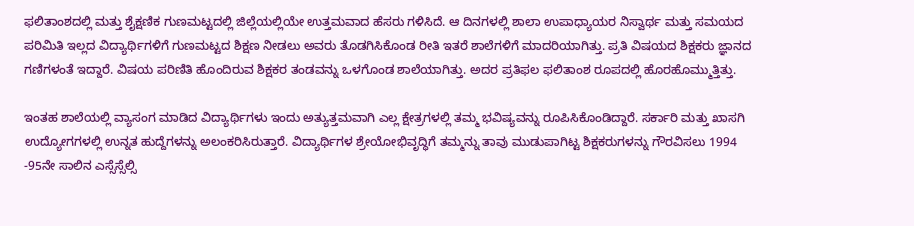ಫಲಿತಾಂಶದಲ್ಲಿ ಮತ್ತು ಶೈಕ್ಷಣಿಕ ಗುಣಮಟ್ಟದಲ್ಲಿ ಜಿಲ್ಲೆಯಲ್ಲಿಯೇ ಉತ್ತಮವಾದ ಹೆಸರು ಗಳಿಸಿದೆ. ಆ ದಿನಗಳಲ್ಲಿ ಶಾಲಾ ಉಪಾಧ್ಯಾಯರ ನಿಸ್ವಾರ್ಥ ಮತ್ತು ಸಮಯದ ಪರಿಮಿತಿ ಇಲ್ಲದ ವಿದ್ಯಾರ್ಥಿಗಳಿಗೆ ಗುಣಮಟ್ಟದ ಶಿಕ್ಷಣ ನೀಡಲು ಅವರು ತೊಡಗಿಸಿಕೊಂಡ ರೀತಿ ಇತರೆ ಶಾಲೆಗಳಿಗೆ ಮಾದರಿಯಾಗಿತ್ತು. ಪ್ರತಿ ವಿಷಯದ ಶಿಕ್ಷಕರು ಜ್ಞಾನದ ಗಣಿಗಳಂತೆ ಇದ್ದಾರೆ. ವಿಷಯ ಪರಿಣಿತಿ ಹೊಂದಿರುವ ಶಿಕ್ಷಕರ ತಂಡವನ್ನು ಒಳಗೊಂಡ ಶಾಲೆಯಾಗಿತ್ತು. ಅದರ ಪ್ರತಿಫಲ ಫಲಿತಾಂಶ ರೂಪದಲ್ಲಿ ಹೊರಹೊಮ್ಮುತ್ತಿತ್ತು.

ಇಂತಹ ಶಾಲೆಯಲ್ಲಿ ವ್ಯಾಸಂಗ ಮಾಡಿದ ವಿದ್ಯಾರ್ಥಿಗಳು ಇಂದು ಅತ್ಯುತ್ತಮವಾಗಿ ಎಲ್ಲ ಕ್ಷೇತ್ರಗಳಲ್ಲಿ ತಮ್ಮ ಭವಿಷ್ಯವನ್ನು ರೂಪಿಸಿಕೊಂಡಿದ್ದಾರೆ. ಸರ್ಕಾರಿ ಮತ್ತು ಖಾಸಗಿ ಉದ್ಯೋಗಗಳಲ್ಲಿ ಉನ್ನತ ಹುದ್ದೆಗಳನ್ನು ಅಲಂಕರಿಸಿರುತ್ತಾರೆ. ವಿದ್ಯಾರ್ಥಿಗಳ ಶ್ರೇಯೋಭಿವೃದ್ಧಿಗೆ ತಮ್ಮನ್ನು ತಾವು ಮುಡುಪಾಗಿಟ್ಟ ಶಿಕ್ಷಕರುಗಳನ್ನು ಗೌರವಿಸಲು 1994 -95ನೇ ಸಾಲಿನ ಎಸ್ಸೆಸ್ಸೆಲ್ಸಿ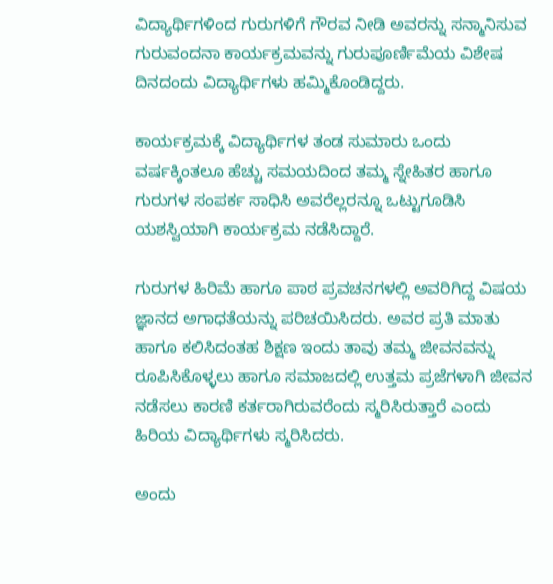ವಿದ್ಯಾರ್ಥಿಗಳಿಂದ ಗುರುಗಳಿಗೆ ಗೌರವ ನೀಡಿ ಅವರನ್ನು ಸನ್ಮಾನಿಸುವ ಗುರುವಂದನಾ ಕಾರ್ಯಕ್ರಮವನ್ನು ಗುರುಪೂರ್ಣಿಮೆಯ ವಿಶೇಷ ದಿನದಂದು ವಿದ್ಯಾರ್ಥಿಗಳು ಹಮ್ಮಿಕೊಂಡಿದ್ದರು.

ಕಾರ್ಯಕ್ರಮಕ್ಕೆ ವಿದ್ಯಾರ್ಥಿಗಳ ತಂಡ ಸುಮಾರು ಒಂದು ವರ್ಷಕ್ಕಿಂತಲೂ ಹೆಚ್ಚು ಸಮಯದಿಂದ ತಮ್ಮ ಸ್ನೇಹಿತರ ಹಾಗೂ ಗುರುಗಳ ಸಂಪರ್ಕ ಸಾಧಿಸಿ ಅವರೆಲ್ಲರನ್ನೂ ಒಟ್ಟುಗೂಡಿಸಿ ಯಶಸ್ವಿಯಾಗಿ ಕಾರ್ಯಕ್ರಮ ನಡೆಸಿದ್ದಾರೆ.

ಗುರುಗಳ ಹಿರಿಮೆ ಹಾಗೂ ಪಾಠ ಪ್ರವಚನಗಳಲ್ಲಿ ಅವರಿಗಿದ್ದ ವಿಷಯ ಜ್ಞಾನದ ಅಗಾಧತೆಯನ್ನು ಪರಿಚಯಿಸಿದರು. ಅವರ ಪ್ರತಿ ಮಾತು ಹಾಗೂ ಕಲಿಸಿದಂತಹ ಶಿಕ್ಷಣ ಇಂದು ತಾವು ತಮ್ಮ ಜೀವನವನ್ನು ರೂಪಿಸಿಕೊಳ್ಳಲು ಹಾಗೂ ಸಮಾಜದಲ್ಲಿ ಉತ್ತಮ ಪ್ರಜೆಗಳಾಗಿ ಜೀವನ ನಡೆಸಲು ಕಾರಣಿ ಕರ್ತರಾಗಿರುವರೆಂದು ಸ್ಮರಿಸಿರುತ್ತಾರೆ ಎಂದು ಹಿರಿಯ ವಿದ್ಯಾರ್ಥಿಗಳು ಸ್ಮರಿಸಿದರು.

ಅಂದು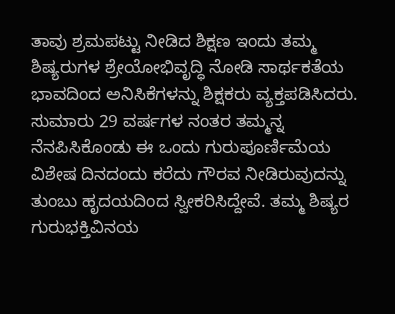ತಾವು ಶ್ರಮಪಟ್ಟು ನೀಡಿದ ಶಿಕ್ಷಣ ಇಂದು ತಮ್ಮ ಶಿಷ್ಯರುಗಳ ಶ್ರೇಯೋಭಿವೃದ್ಧಿ ನೋಡಿ ಸಾರ್ಥಕತೆಯ ಭಾವದಿಂದ ಅನಿಸಿಕೆಗಳನ್ನು ಶಿಕ್ಷಕರು ವ್ಯಕ್ತಪಡಿಸಿದರು. ಸುಮಾರು 29 ವರ್ಷಗಳ ನಂತರ ತಮ್ಮನ್ನ ನೆನಪಿಸಿಕೊಂಡು ಈ ಒಂದು ಗುರುಪೂರ್ಣಿಮೆಯ ವಿಶೇಷ ದಿನದಂದು ಕರೆದು ಗೌರವ ನೀಡಿರುವುದನ್ನು ತುಂಬು ಹೃದಯದಿಂದ ಸ್ವೀಕರಿಸಿದ್ದೇವೆ. ತಮ್ಮ ಶಿಷ್ಯರ ಗುರುಭಕ್ತಿವಿನಯ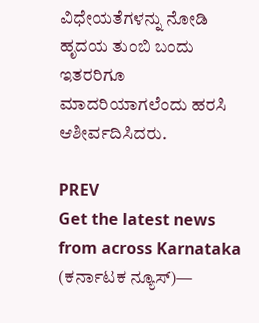ವಿಧೇಯತೆಗಳನ್ನು ನೋಡಿ ಹೃದಯ ತುಂಬಿ ಬಂದು ಇತರರಿಗೂ ಮಾದರಿಯಾಗಲೆಂದು ಹರಸಿ ಆಶೀರ್ವದಿಸಿದರು.

PREV
Get the latest news from across Karnataka (ಕರ್ನಾಟಕ ನ್ಯೂಸ್)—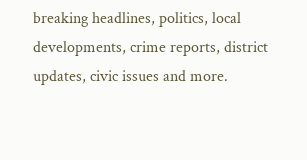breaking headlines, politics, local developments, crime reports, district updates, civic issues and more.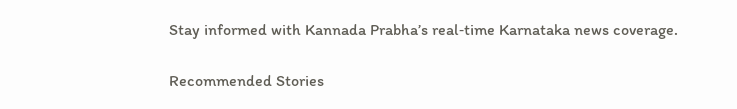Stay informed with Kannada Prabha’s real‑time Karnataka news coverage.

Recommended Stories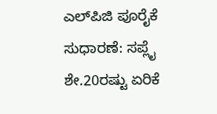ಎಲ್‌ಪಿಜಿ ಪೂರೈಕೆ ಸುಧಾರಣೆ: ಸಪ್ಲೈ ಶೇ.20ರಷ್ಟು ಏರಿಕೆ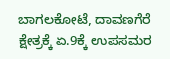ಬಾಗಲಕೋಟೆ, ದಾವಣಗೆರೆ ಕ್ಷೇತ್ರಕ್ಕೆ ಏ.9ಕ್ಕೆ ಉಪಸಮರ